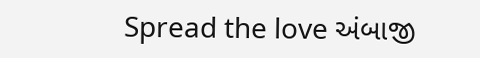Spread the love અંબાજી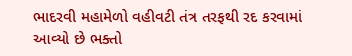ભાદરવી મહામેળો વહીવટી તંત્ર તરફથી રદ કરવામાં આવ્યો છે ભક્તો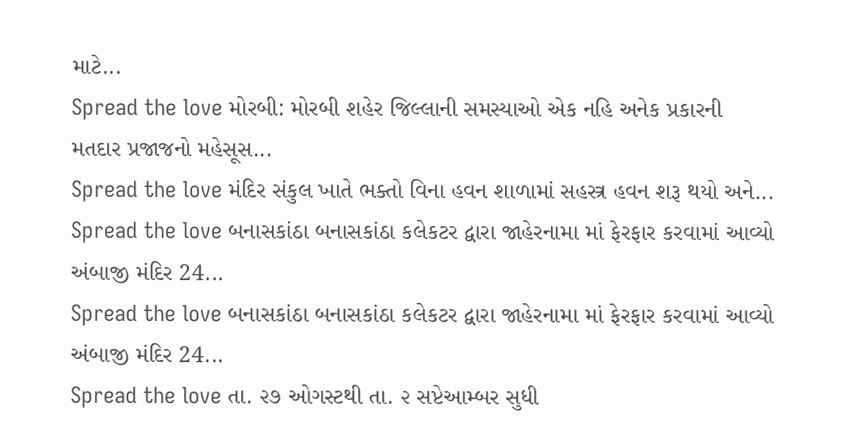માટે...
Spread the love મોરબી: મોરબી શહેર જિલ્લાની સમસ્યાઓ એક નહિ અનેક પ્રકારની મતદાર પ્રજાજનો મહેસૂસ...
Spread the love મંદિર સંકુલ ખાતે ભક્તો વિના હવન શાળામાં સહસ્ત્ર હવન શરૂ થયો અને...
Spread the love બનાસકાંઠા બનાસકાંઠા કલેકટર દ્વારા જાહેરનામા માં ફેરફાર કરવામાં આવ્યો અંબાજી મંદિર 24...
Spread the love બનાસકાંઠા બનાસકાંઠા કલેકટર દ્વારા જાહેરનામા માં ફેરફાર કરવામાં આવ્યો અંબાજી મંદિર 24...
Spread the love તા. ૨૭ ઓગસ્ટથી તા. ૨ સપ્ટેઆમ્બર સુધી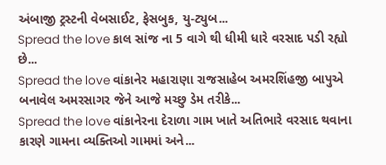અંબાજી ટ્રસ્ટની વેબસાઈટ, ફેસબુક, યુ-ટ્યુબ...
Spread the love કાલ સાંજ ના 5 વાગે થી ધીમી ધારે વરસાદ પડી રહ્યો છે...
Spread the love વાંકાનેર મહારાણા રાજસાહેબ અમરશિંહજી બાપુએ બનાવેલ અમરસાગર જેને આજે મચ્છુ ડેમ તરીકે...
Spread the love વાંકાનેરના દેરાળા ગામ ખાતે અતિભારે વરસાદ થવાના કારણે ગામના વ્યક્તિઓ ગામમાં અને...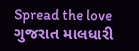Spread the love ગુજરાત માલધારી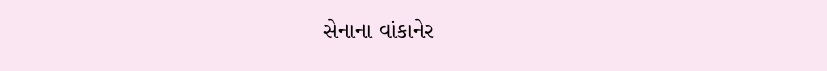સેનાના વાંકાનેર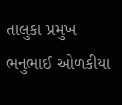તાલુકા પ્રમુખ ભનુભાઈ ઓળકીયા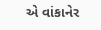એ વાંકાનેર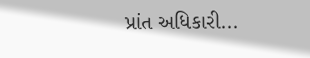પ્રાંત અધિકારી...